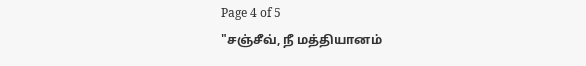Page 4 of 5
"சஞ்சீவ், நீ மத்தியானம்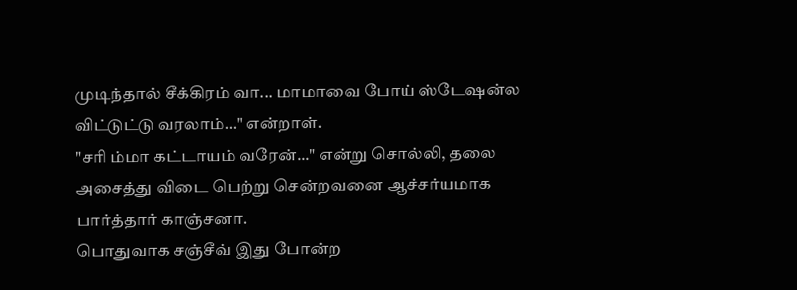முடிந்தால் சீக்கிரம் வா... மாமாவை போய் ஸ்டேஷன்ல விட்டுட்டு வரலாம்..." என்றாள்.
"சரி ம்மா கட்டாயம் வரேன்..." என்று சொல்லி, தலை அசைத்து விடை பெற்று சென்றவனை ஆச்சர்யமாக பார்த்தார் காஞ்சனா.
பொதுவாக சஞ்சீவ் இது போன்ற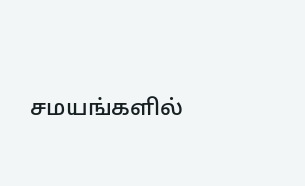சமயங்களில்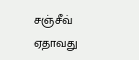சஞ்சீவ் ஏதாவது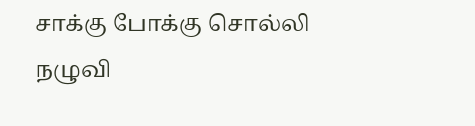சாக்கு போக்கு சொல்லி நழுவி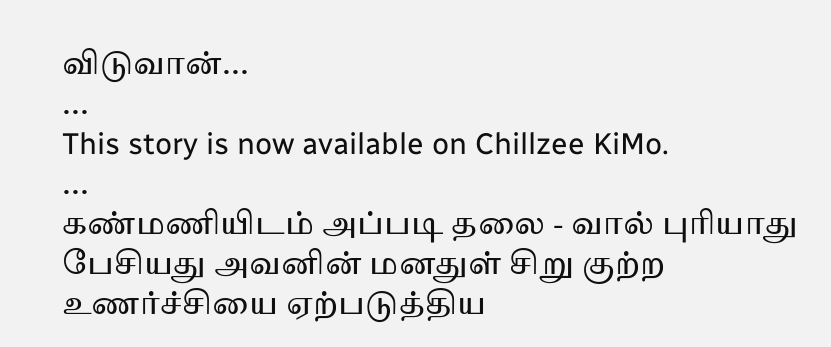விடுவான்...
...
This story is now available on Chillzee KiMo.
...
கண்மணியிடம் அப்படி தலை - வால் புரியாது பேசியது அவனின் மனதுள் சிறு குற்ற உணர்ச்சியை ஏற்படுத்திய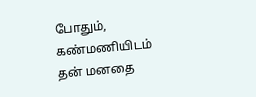போதும், கண்மணியிடம் தன் மனதை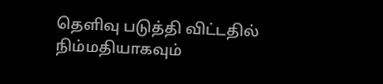தெளிவு படுத்தி விட்டதில் நிம்மதியாகவும்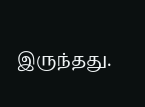இருந்தது.